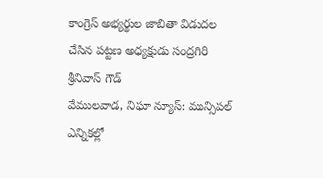కాంగ్రెస్ అభ్యర్థుల జాబితా విడుదల చేసిన పట్టణ అధ్యక్షుడు సంద్రగిరి శ్రీనివాస్ గౌడ్
వేములవాడ, నిఘా న్యూస్: మున్సిపల్ ఎన్నికల్లో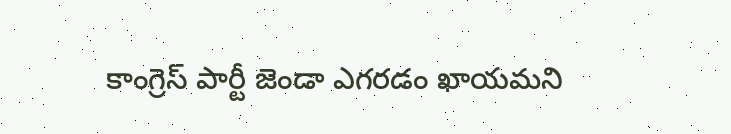కాంగ్రెస్ పార్టీ జెండా ఎగరడం ఖాయమని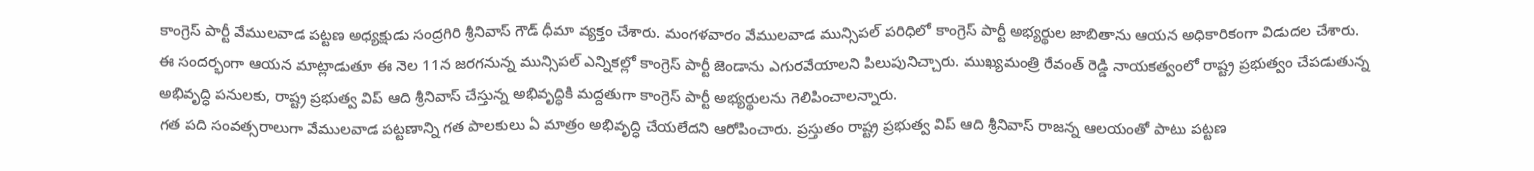కాంగ్రెస్ పార్టీ వేములవాడ పట్టణ అధ్యక్షుడు సంద్రగిరి శ్రీనివాస్ గౌడ్ ధీమా వ్యక్తం చేశారు. మంగళవారం వేములవాడ మున్సిపల్ పరిధిలో కాంగ్రెస్ పార్టీ అభ్యర్థుల జాబితాను ఆయన అధికారికంగా విడుదల చేశారు.
ఈ సందర్భంగా ఆయన మాట్లాడుతూ ఈ నెల 11న జరగనున్న మున్సిపల్ ఎన్నికల్లో కాంగ్రెస్ పార్టీ జెండాను ఎగురవేయాలని పిలుపునిచ్చారు. ముఖ్యమంత్రి రేవంత్ రెడ్డి నాయకత్వంలో రాష్ట్ర ప్రభుత్వం చేపడుతున్న అభివృద్ధి పనులకు, రాష్ట్ర ప్రభుత్వ విప్ ఆది శ్రీనివాస్ చేస్తున్న అభివృద్ధికి మద్దతుగా కాంగ్రెస్ పార్టీ అభ్యర్థులను గెలిపించాలన్నారు.
గత పది సంవత్సరాలుగా వేములవాడ పట్టణాన్ని గత పాలకులు ఏ మాత్రం అభివృద్ధి చేయలేదని ఆరోపించారు. ప్రస్తుతం రాష్ట్ర ప్రభుత్వ విప్ ఆది శ్రీనివాస్ రాజన్న ఆలయంతో పాటు పట్టణ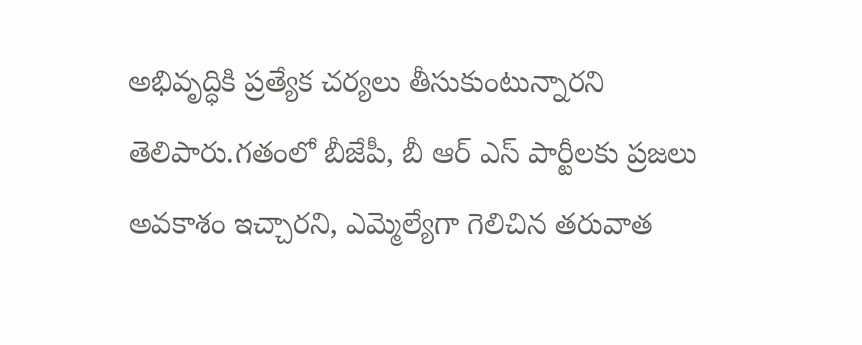అభివృద్ధికి ప్రత్యేక చర్యలు తీసుకుంటున్నారని తెలిపారు.గతంలో బీజేపీ, బీ ఆర్ ఎస్ పార్టీలకు ప్రజలు అవకాశం ఇచ్చారని, ఎమ్మెల్యేగా గెలిచిన తరువాత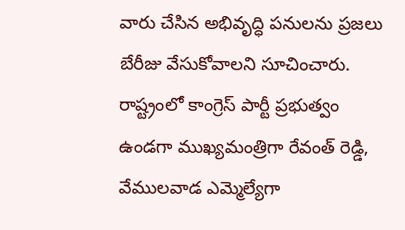వారు చేసిన అభివృద్ధి పనులను ప్రజలు బేరీజు వేసుకోవాలని సూచించారు.
రాష్ట్రంలో కాంగ్రెస్ పార్టీ ప్రభుత్వం ఉండగా ముఖ్యమంత్రిగా రేవంత్ రెడ్డి, వేములవాడ ఎమ్మెల్యేగా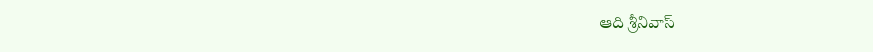ఆది శ్రీనివాస్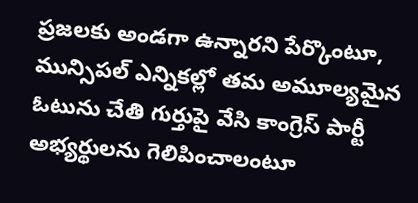ప్రజలకు అండగా ఉన్నారని పేర్కొంటూ, మున్సిపల్ ఎన్నికల్లో తమ అమూల్యమైన ఓటును చేతి గుర్తుపై వేసి కాంగ్రెస్ పార్టీ అభ్యర్థులను గెలిపించాలంటూ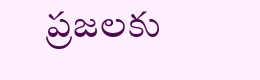ప్రజలకు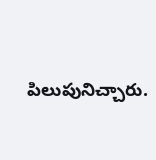పిలుపునిచ్చారు.